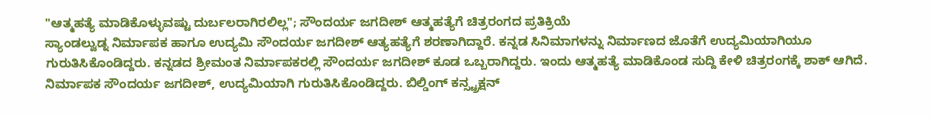"ಆತ್ಮಹತ್ಯೆ ಮಾಡಿಕೊಳ್ಳುವಷ್ಟು ದುರ್ಬಲರಾಗಿರಲಿಲ್ಲ"; ಸೌಂದರ್ಯ ಜಗದೀಶ್ ಆತ್ಮಹತ್ಯೆಗೆ ಚಿತ್ರರಂಗದ ಪ್ರತಿಕ್ರಿಯೆ
ಸ್ಯಾಂಡಲ್ವುಡ್ನ ನಿರ್ಮಾಪಕ ಹಾಗೂ ಉದ್ಯಮಿ ಸೌಂದರ್ಯ ಜಗದೀಶ್ ಆತ್ಯಹತ್ಯೆಗೆ ಶರಣಾಗಿದ್ದಾರೆ. ಕನ್ನಡ ಸಿನಿಮಾಗಳನ್ನು ನಿರ್ಮಾಣದ ಜೊತೆಗೆ ಉದ್ಯಮಿಯಾಗಿಯೂ ಗುರುತಿಸಿಕೊಂಡಿದ್ದರು. ಕನ್ನಡದ ಶ್ರೀಮಂತ ನಿರ್ಮಾಪಕರಲ್ಲಿ ಸೌಂದರ್ಯ ಜಗದೀಶ್ ಕೂಡ ಒಬ್ಬರಾಗಿದ್ದರು. ಇಂದು ಆತ್ಮಹತ್ಯೆ ಮಾಡಿಕೊಂಡ ಸುದ್ದಿ ಕೇಳಿ ಚಿತ್ರರಂಗಕ್ಕೆ ಶಾಕ್ ಆಗಿದೆ.
ನಿರ್ಮಾಪಕ ಸೌಂದರ್ಯ ಜಗದೀಶ್, ಉದ್ಯಮಿಯಾಗಿ ಗುರುತಿಸಿಕೊಂಡಿದ್ದರು. ಬಿಲ್ಡಿಂಗ್ ಕನ್ಸ್ಟ್ರಕ್ಷನ್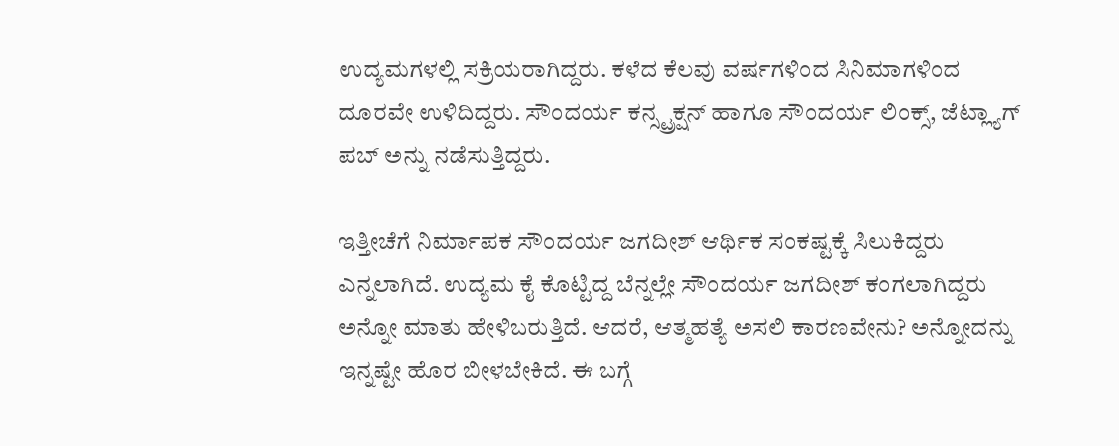ಉದ್ಯಮಗಳಲ್ಲಿ ಸಕ್ರಿಯರಾಗಿದ್ದರು. ಕಳೆದ ಕೆಲವು ವರ್ಷಗಳಿಂದ ಸಿನಿಮಾಗಳಿಂದ ದೂರವೇ ಉಳಿದಿದ್ದರು. ಸೌಂದರ್ಯ ಕನ್ಸ್ಟ್ರಕ್ಷನ್ ಹಾಗೂ ಸೌಂದರ್ಯ ಲಿಂಕ್ಸ್, ಜೆಟ್ಲ್ಯಾಗ್ ಪಬ್ ಅನ್ನು ನಡೆಸುತ್ತಿದ್ದರು.

ಇತ್ತೀಚೆಗೆ ನಿರ್ಮಾಪಕ ಸೌಂದರ್ಯ ಜಗದೀಶ್ ಆರ್ಥಿಕ ಸಂಕಷ್ಟಕ್ಕೆ ಸಿಲುಕಿದ್ದರು ಎನ್ನಲಾಗಿದೆ. ಉದ್ಯಮ ಕೈ ಕೊಟ್ಟಿದ್ದ ಬೆನ್ನಲ್ಲೇ ಸೌಂದರ್ಯ ಜಗದೀಶ್ ಕಂಗಲಾಗಿದ್ದರು ಅನ್ನೋ ಮಾತು ಹೇಳಿಬರುತ್ತಿದೆ. ಆದರೆ, ಆತ್ಮಹತ್ಯೆ ಅಸಲಿ ಕಾರಣವೇನು? ಅನ್ನೋದನ್ನು ಇನ್ನಷ್ಟೇ ಹೊರ ಬೀಳಬೇಕಿದೆ. ಈ ಬಗ್ಗೆ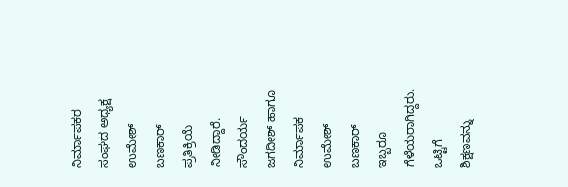ನಿರ್ಮಾಪಕರ ಸಂಘದ ಅಧ್ಯಕ್ಷ ಉಮೇಶ್ ಬಣಕಾರ್ ಪ್ರತಿಕ್ರಿಯೆ ನೀಡಿದ್ದಾರೆ.
ಸೌಂದರ್ಯ ಜಗದೀಶ್ ಹಾಗೂ ನಿರ್ಮಾಪಕ ಉಮೇಶ್ ಬಣಕಾರ್ ಇಬ್ಬರೂ ಗೆಳೆಯರಾಗಿದ್ದರು. ಒಟ್ಟಿಗೆ ಶಿಕ್ಷಣವನ್ನು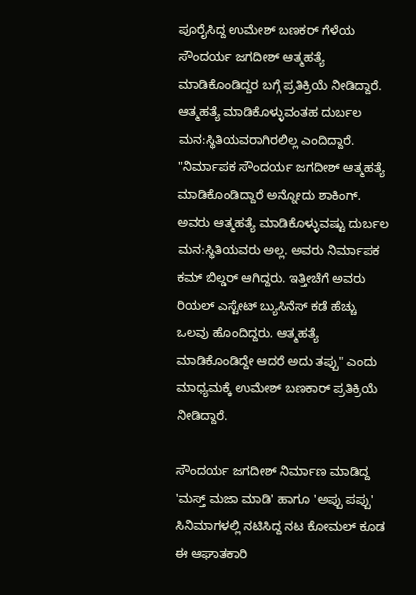ಪೂರೈಸಿದ್ದ ಉಮೇಶ್ ಬಣಕರ್ ಗೆಳೆಯ ಸೌಂದರ್ಯ ಜಗದೀಶ್ ಆತ್ಮಹತ್ಯೆ ಮಾಡಿಕೊಂಡಿದ್ದರ ಬಗ್ಗೆ ಪ್ರತಿಕ್ರಿಯೆ ನೀಡಿದ್ದಾರೆ. ಆತ್ಮಹತ್ಯೆ ಮಾಡಿಕೊಳ್ಳುವಂತಹ ದುರ್ಬಲ ಮನ:ಸ್ಥಿತಿಯವರಾಗಿರಲಿಲ್ಲ ಎಂದಿದ್ದಾರೆ.
"ನಿರ್ಮಾಪಕ ಸೌಂದರ್ಯ ಜಗದೀಶ್ ಆತ್ಮಹತ್ಯೆ ಮಾಡಿಕೊಂಡಿದ್ದಾರೆ ಅನ್ನೋದು ಶಾಕಿಂಗ್. ಅವರು ಆತ್ಮಹತ್ಯೆ ಮಾಡಿಕೊಳ್ಳುವಷ್ಟು ದುರ್ಬಲ ಮನ:ಸ್ಥಿತಿಯವರು ಅಲ್ಲ. ಅವರು ನಿರ್ಮಾಪಕ ಕಮ್ ಬಿಲ್ಡರ್ ಆಗಿದ್ದರು. ಇತ್ತೀಚೆಗೆ ಅವರು ರಿಯಲ್ ಎಸ್ಟೇಟ್ ಬ್ಯುಸಿನೆಸ್ ಕಡೆ ಹೆಚ್ಚು ಒಲವು ಹೊಂದಿದ್ದರು. ಆತ್ಮಹತ್ಯೆ ಮಾಡಿಕೊಂಡಿದ್ದೇ ಆದರೆ ಅದು ತಪ್ಪು" ಎಂದು ಮಾಧ್ಯಮಕ್ಕೆ ಉಮೇಶ್ ಬಣಕಾರ್ ಪ್ರತಿಕ್ರಿಯೆ ನೀಡಿದ್ದಾರೆ.

ಸೌಂದರ್ಯ ಜಗದೀಶ್ ನಿರ್ಮಾಣ ಮಾಡಿದ್ದ 'ಮಸ್ತ್ ಮಜಾ ಮಾಡಿ' ಹಾಗೂ 'ಅಪ್ಪು ಪಪ್ಪು' ಸಿನಿಮಾಗಳಲ್ಲಿ ನಟಿಸಿದ್ದ ನಟ ಕೋಮಲ್ ಕೂಡ ಈ ಆಘಾತಕಾರಿ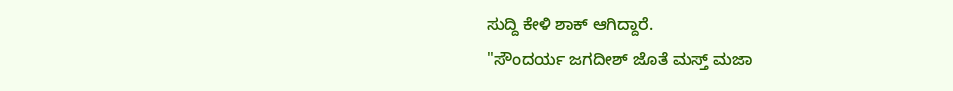ಸುದ್ದಿ ಕೇಳಿ ಶಾಕ್ ಆಗಿದ್ದಾರೆ.
"ಸೌಂದರ್ಯ ಜಗದೀಶ್ ಜೊತೆ ಮಸ್ತ್ ಮಜಾ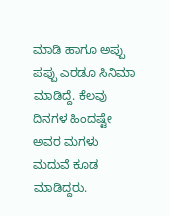ಮಾಡಿ ಹಾಗೂ ಅಪ್ಪು ಪಪ್ಪು ಎರಡೂ ಸಿನಿಮಾ ಮಾಡಿದ್ದೆ. ಕೆಲವು ದಿನಗಳ ಹಿಂದಷ್ಟೇ ಅವರ ಮಗಳು ಮದುವೆ ಕೂಡ ಮಾಡಿದ್ದರು.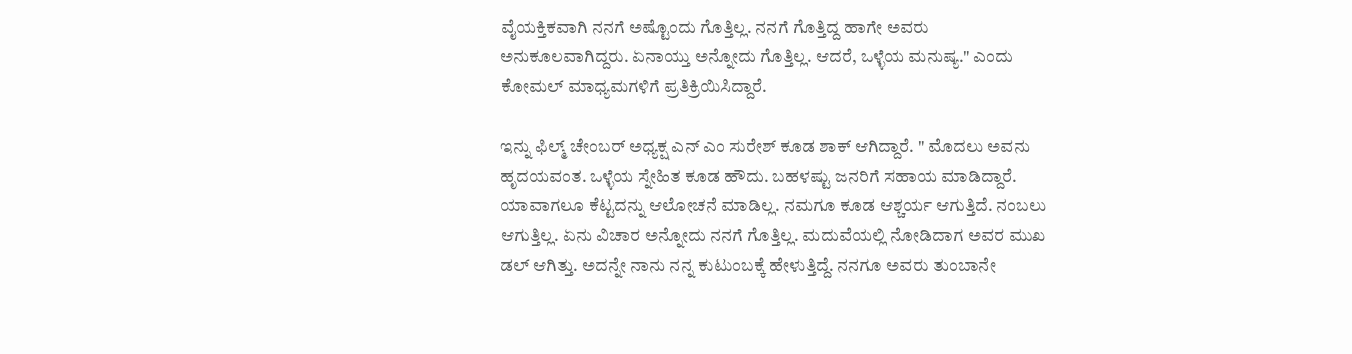ವೈಯಕ್ತಿಕವಾಗಿ ನನಗೆ ಅಷ್ಟೊಂದು ಗೊತ್ತಿಲ್ಲ. ನನಗೆ ಗೊತ್ತಿದ್ದ ಹಾಗೇ ಅವರು ಅನುಕೂಲವಾಗಿದ್ದರು. ಏನಾಯ್ತು ಅನ್ನೋದು ಗೊತ್ತಿಲ್ಲ. ಆದರೆ, ಒಳ್ಳೆಯ ಮನುಷ್ಯ." ಎಂದು ಕೋಮಲ್ ಮಾಧ್ಯಮಗಳಿಗೆ ಪ್ರತಿಕ್ರಿಯಿಸಿದ್ದಾರೆ.

ಇನ್ನು ಫಿಲ್ಮ್ ಚೇಂಬರ್ ಅಧ್ಯಕ್ಷ ಎನ್ ಎಂ ಸುರೇಶ್ ಕೂಡ ಶಾಕ್ ಆಗಿದ್ದಾರೆ. " ಮೊದಲು ಅವನು ಹೃದಯವಂತ. ಒಳ್ಳೆಯ ಸ್ನೇಹಿತ ಕೂಡ ಹೌದು. ಬಹಳಷ್ಟು ಜನರಿಗೆ ಸಹಾಯ ಮಾಡಿದ್ದಾರೆ. ಯಾವಾಗಲೂ ಕೆಟ್ಟದನ್ನು ಆಲೋಚನೆ ಮಾಡಿಲ್ಲ. ನಮಗೂ ಕೂಡ ಆಶ್ಚರ್ಯ ಆಗುತ್ತಿದೆ. ನಂಬಲು ಆಗುತ್ತಿಲ್ಲ. ಏನು ವಿಚಾರ ಅನ್ನೋದು ನನಗೆ ಗೊತ್ತಿಲ್ಲ. ಮದುವೆಯಲ್ಲಿ ನೋಡಿದಾಗ ಅವರ ಮುಖ ಡಲ್ ಆಗಿತ್ತು. ಅದನ್ನೇ ನಾನು ನನ್ನ ಕುಟುಂಬಕ್ಕೆ ಹೇಳುತ್ತಿದ್ದೆ. ನನಗೂ ಅವರು ತುಂಬಾನೇ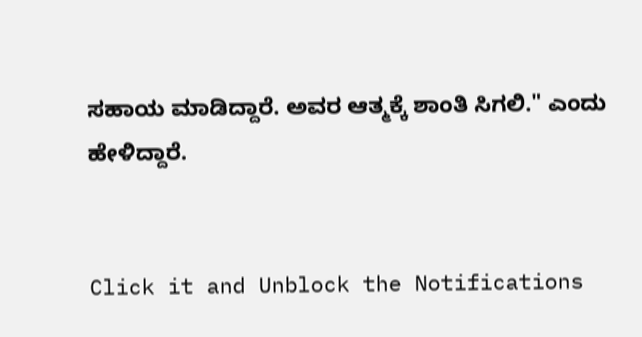ಸಹಾಯ ಮಾಡಿದ್ದಾರೆ. ಅವರ ಆತ್ಮಕ್ಕೆ ಶಾಂತಿ ಸಿಗಲಿ." ಎಂದು ಹೇಳಿದ್ದಾರೆ.


Click it and Unblock the Notifications